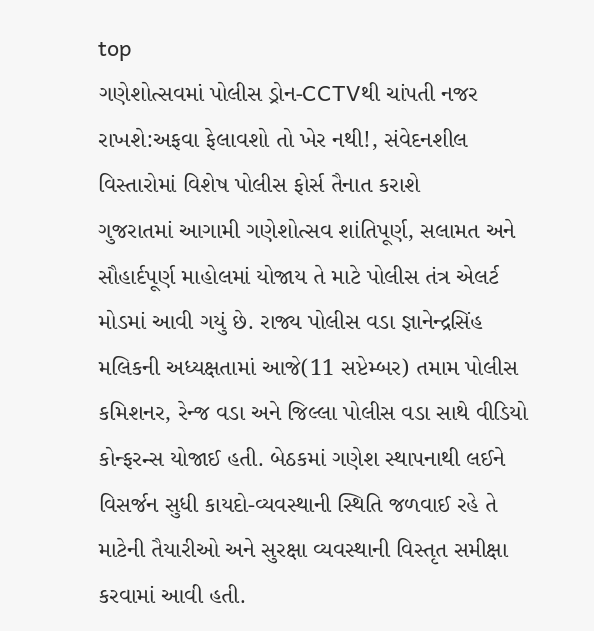top
ગણેશોત્સવમાં પોલીસ ડ્રોન-CCTVથી ચાંપતી નજર રાખશે:અફવા ફેલાવશો તો ખેર નથી!, સંવેદનશીલ વિસ્તારોમાં વિશેષ પોલીસ ફોર્સ તૈનાત કરાશે
ગુજરાતમાં આગામી ગણેશોત્સવ શાંતિપૂર્ણ, સલામત અને સૌહાર્દપૂર્ણ માહોલમાં યોજાય તે માટે પોલીસ તંત્ર એલર્ટ મોડમાં આવી ગયું છે. રાજ્ય પોલીસ વડા જ્ઞાનેન્દ્રસિંહ મલિકની અધ્યક્ષતામાં આજે(11 સપ્ટેમ્બર) તમામ પોલીસ કમિશનર, રેન્જ વડા અને જિલ્લા પોલીસ વડા સાથે વીડિયો કોન્ફરન્સ યોજાઈ હતી. બેઠકમાં ગણેશ સ્થાપનાથી લઈને વિસર્જન સુધી કાયદો-વ્યવસ્થાની સ્થિતિ જળવાઈ રહે તે માટેની તૈયારીઓ અને સુરક્ષા વ્યવસ્થાની વિસ્તૃત સમીક્ષા કરવામાં આવી હતી.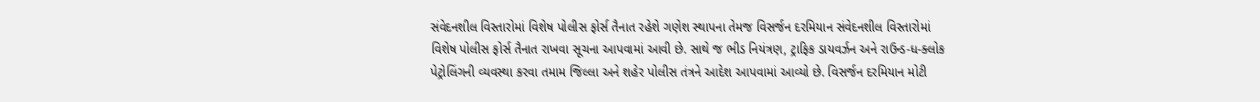સંવેદનશીલ વિસ્તારોમાં વિશેષ પોલીસ ફોર્સ તૈનાત રહેશે ગણેશ સ્થાપના તેમજ વિસર્જન દરમિયાન સંવેદનશીલ વિસ્તારોમાં વિશેષ પોલીસ ફોર્સ તૈનાત રાખવા સૂચના આપવામાં આવી છે. સાથે જ ભીડ નિયંત્રણ, ટ્રાફિક ડાયવર્ઝન અને રાઉન્ડ-ધ-ક્લોક પેટ્રોલિંગની વ્યવસ્થા કરવા તમામ જિલ્લા અને શહેર પોલીસ તંત્રને આદેશ આપવામાં આવ્યો છે. વિસર્જન દરમિયાન મોટી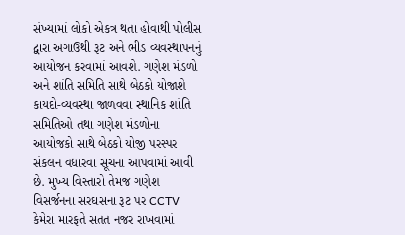સંખ્યામાં લોકો એકત્ર થતા હોવાથી પોલીસ દ્વારા અગાઉથી રૂટ અને ભીડ વ્યવસ્થાપનનું આયોજન કરવામાં આવશે. ગણેશ મંડળો અને શાંતિ સમિતિ સાથે બેઠકો યોજાશે કાયદો-વ્યવસ્થા જાળવવા સ્થાનિક શાંતિ સમિતિઓ તથા ગણેશ મંડળોના આયોજકો સાથે બેઠકો યોજી પરસ્પર સંકલન વધારવા સૂચના આપવામાં આવી છે. મુખ્ય વિસ્તારો તેમજ ગણેશ વિસર્જનના સરઘસના રૂટ પર CCTV કેમેરા મારફતે સતત નજર રાખવામાં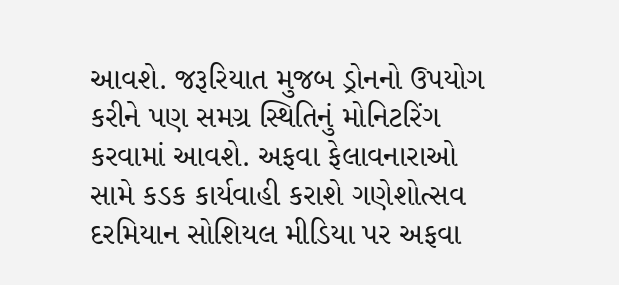આવશે. જરૂરિયાત મુજબ ડ્રોનનો ઉપયોગ કરીને પણ સમગ્ર સ્થિતિનું મોનિટરિંગ કરવામાં આવશે. અફવા ફેલાવનારાઓ સામે કડક કાર્યવાહી કરાશે ગણેશોત્સવ દરમિયાન સોશિયલ મીડિયા પર અફવા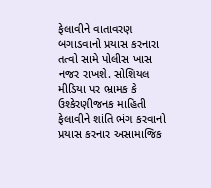ફેલાવીને વાતાવરણ બગાડવાનો પ્રયાસ કરનારા તત્વો સામે પોલીસ ખાસ નજર રાખશે. સોશિયલ મીડિયા પર ભ્રામક કે ઉશ્કેરણીજનક માહિતી ફેલાવીને શાંતિ ભંગ કરવાનો પ્રયાસ કરનાર અસામાજિક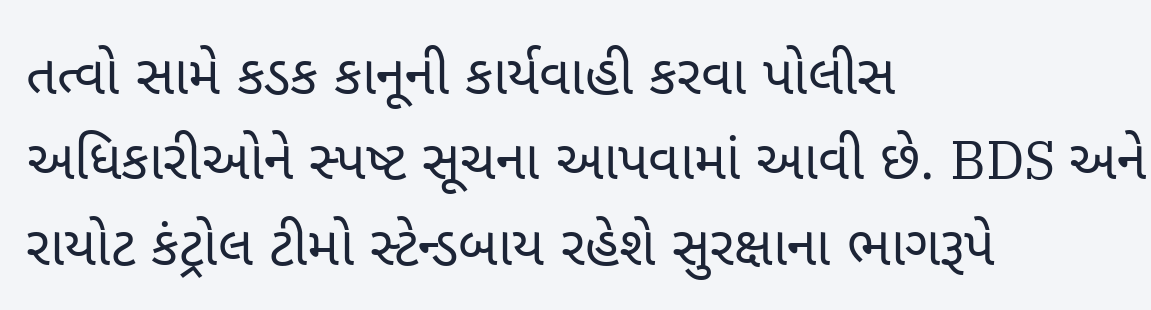તત્વો સામે કડક કાનૂની કાર્યવાહી કરવા પોલીસ અધિકારીઓને સ્પષ્ટ સૂચના આપવામાં આવી છે. BDS અને રાયોટ કંટ્રોલ ટીમો સ્ટેન્ડબાય રહેશે સુરક્ષાના ભાગરૂપે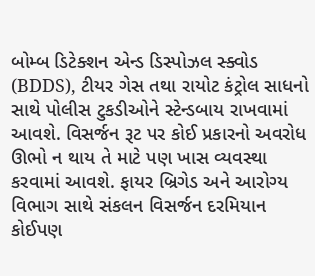બોમ્બ ડિટેક્શન એન્ડ ડિસ્પોઝલ સ્ક્વોડ (BDDS), ટીયર ગેસ તથા રાયોટ કંટ્રોલ સાધનો સાથે પોલીસ ટુકડીઓને સ્ટેન્ડબાય રાખવામાં આવશે. વિસર્જન રૂટ પર કોઈ પ્રકારનો અવરોધ ઊભો ન થાય તે માટે પણ ખાસ વ્યવસ્થા કરવામાં આવશે. ફાયર બ્રિગેડ અને આરોગ્ય વિભાગ સાથે સંકલન વિસર્જન દરમિયાન કોઈપણ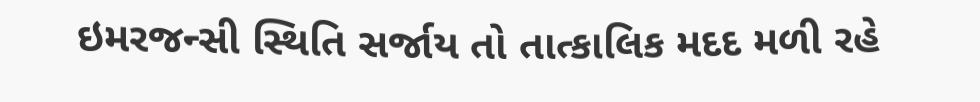ઇમરજન્સી સ્થિતિ સર્જાય તો તાત્કાલિક મદદ મળી રહે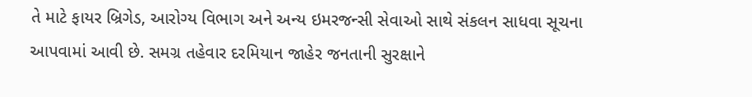તે માટે ફાયર બ્રિગેડ, આરોગ્ય વિભાગ અને અન્ય ઇમરજન્સી સેવાઓ સાથે સંકલન સાધવા સૂચના આપવામાં આવી છે. સમગ્ર તહેવાર દરમિયાન જાહેર જનતાની સુરક્ષાને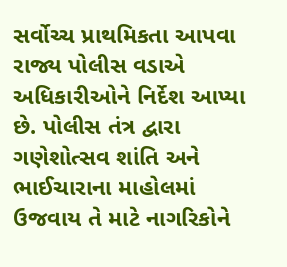સર્વોચ્ચ પ્રાથમિકતા આપવા રાજ્ય પોલીસ વડાએ અધિકારીઓને નિર્દેશ આપ્યા છે. પોલીસ તંત્ર દ્વારા ગણેશોત્સવ શાંતિ અને ભાઈચારાના માહોલમાં ઉજવાય તે માટે નાગરિકોને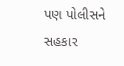પણ પોલીસને સહકાર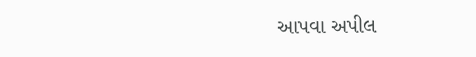આપવા અપીલ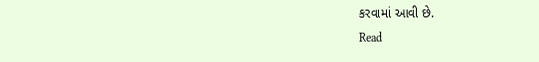કરવામાં આવી છે.
Read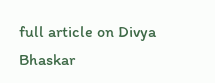full article on Divya Bhaskar